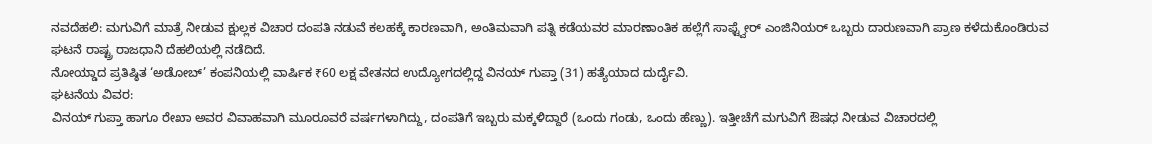ನವದೆಹಲಿ: ಮಗುವಿಗೆ ಮಾತ್ರೆ ನೀಡುವ ಕ್ಷುಲ್ಲಕ ವಿಚಾರ ದಂಪತಿ ನಡುವೆ ಕಲಹಕ್ಕೆ ಕಾರಣವಾಗಿ, ಅಂತಿಮವಾಗಿ ಪತ್ನಿ ಕಡೆಯವರ ಮಾರಣಾಂತಿಕ ಹಲ್ಲೆಗೆ ಸಾಫ್ಟ್ವೇರ್ ಎಂಜಿನಿಯರ್ ಒಬ್ಬರು ದಾರುಣವಾಗಿ ಪ್ರಾಣ ಕಳೆದುಕೊಂಡಿರುವ ಘಟನೆ ರಾಷ್ಟ್ರ ರಾಜಧಾನಿ ದೆಹಲಿಯಲ್ಲಿ ನಡೆದಿದೆ.
ನೋಯ್ಡಾದ ಪ್ರತಿಷ್ಠಿತ ‘ಅಡೋಬ್’ ಕಂಪನಿಯಲ್ಲಿ ವಾರ್ಷಿಕ ₹60 ಲಕ್ಷ ವೇತನದ ಉದ್ಯೋಗದಲ್ಲಿದ್ದ ವಿನಯ್ ಗುಪ್ತಾ (31) ಹತ್ಯೆಯಾದ ದುರ್ದೈವಿ.
ಘಟನೆಯ ವಿವರ:
ವಿನಯ್ ಗುಪ್ತಾ ಹಾಗೂ ರೇಖಾ ಅವರ ವಿವಾಹವಾಗಿ ಮೂರೂವರೆ ವರ್ಷಗಳಾಗಿದ್ದು, ದಂಪತಿಗೆ ಇಬ್ಬರು ಮಕ್ಕಳಿದ್ದಾರೆ (ಒಂದು ಗಂಡು, ಒಂದು ಹೆಣ್ಣು). ಇತ್ತೀಚೆಗೆ ಮಗುವಿಗೆ ಔಷಧ ನೀಡುವ ವಿಚಾರದಲ್ಲಿ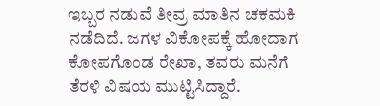ಇಬ್ಬರ ನಡುವೆ ತೀವ್ರ ಮಾತಿನ ಚಕಮಕಿ ನಡೆದಿದೆ. ಜಗಳ ವಿಕೋಪಕ್ಕೆ ಹೋದಾಗ ಕೋಪಗೊಂಡ ರೇಖಾ, ತವರು ಮನೆಗೆ ತೆರಳಿ ವಿಷಯ ಮುಟ್ಟಿಸಿದ್ದಾರೆ.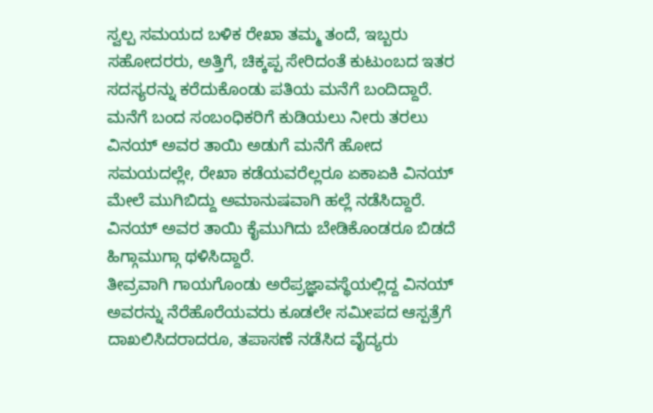ಸ್ವಲ್ಪ ಸಮಯದ ಬಳಿಕ ರೇಖಾ ತಮ್ಮ ತಂದೆ, ಇಬ್ಬರು ಸಹೋದರರು, ಅತ್ತಿಗೆ, ಚಿಕ್ಕಪ್ಪ ಸೇರಿದಂತೆ ಕುಟುಂಬದ ಇತರ ಸದಸ್ಯರನ್ನು ಕರೆದುಕೊಂಡು ಪತಿಯ ಮನೆಗೆ ಬಂದಿದ್ದಾರೆ. ಮನೆಗೆ ಬಂದ ಸಂಬಂಧಿಕರಿಗೆ ಕುಡಿಯಲು ನೀರು ತರಲು ವಿನಯ್ ಅವರ ತಾಯಿ ಅಡುಗೆ ಮನೆಗೆ ಹೋದ ಸಮಯದಲ್ಲೇ, ರೇಖಾ ಕಡೆಯವರೆಲ್ಲರೂ ಏಕಾಏಕಿ ವಿನಯ್ ಮೇಲೆ ಮುಗಿಬಿದ್ದು ಅಮಾನುಷವಾಗಿ ಹಲ್ಲೆ ನಡೆಸಿದ್ದಾರೆ. ವಿನಯ್ ಅವರ ತಾಯಿ ಕೈಮುಗಿದು ಬೇಡಿಕೊಂಡರೂ ಬಿಡದೆ ಹಿಗ್ಗಾಮುಗ್ಗಾ ಥಳಿಸಿದ್ದಾರೆ.
ತೀವ್ರವಾಗಿ ಗಾಯಗೊಂಡು ಅರೆಪ್ರಜ್ಞಾವಸ್ಥೆಯಲ್ಲಿದ್ದ ವಿನಯ್ ಅವರನ್ನು ನೆರೆಹೊರೆಯವರು ಕೂಡಲೇ ಸಮೀಪದ ಆಸ್ಪತ್ರೆಗೆ ದಾಖಲಿಸಿದರಾದರೂ, ತಪಾಸಣೆ ನಡೆಸಿದ ವೈದ್ಯರು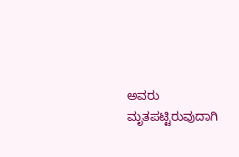ಅವರು ಮೃತಪಟ್ಟಿರುವುದಾಗಿ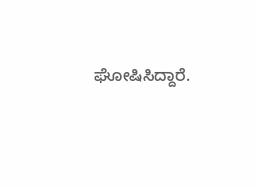ಘೋಷಿಸಿದ್ದಾರೆ.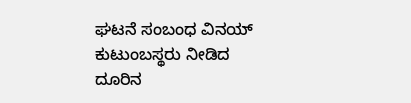ಘಟನೆ ಸಂಬಂಧ ವಿನಯ್ ಕುಟುಂಬಸ್ಥರು ನೀಡಿದ ದೂರಿನ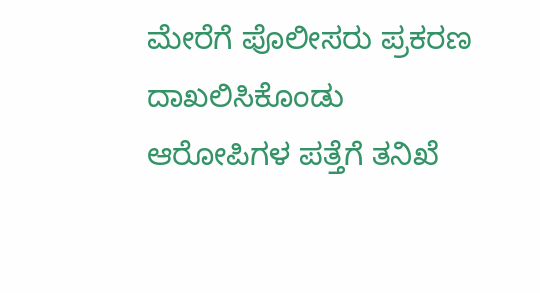ಮೇರೆಗೆ ಪೊಲೀಸರು ಪ್ರಕರಣ ದಾಖಲಿಸಿಕೊಂಡು ಆರೋಪಿಗಳ ಪತ್ತೆಗೆ ತನಿಖೆ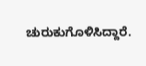ಚುರುಕುಗೊಳಿಸಿದ್ದಾರೆ.